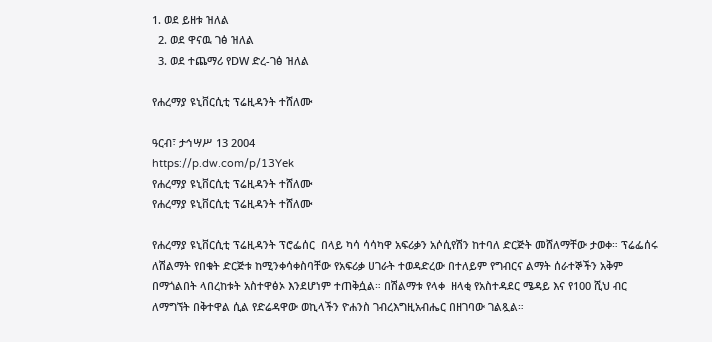1. ወደ ይዘቱ ዝለል
  2. ወደ ዋናዉ ገፅ ዝለል
  3. ወደ ተጨማሪ የDW ድረ-ገፅ ዝለል

የሐረማያ ዩኒቨርሲቲ ፕሬዚዳንት ተሸለሙ

ዓርብ፣ ታኅሣሥ 13 2004
https://p.dw.com/p/13Yek
የሐረማያ ዩኒቨርሲቲ ፕሬዚዳንት ተሸለሙ
የሐረማያ ዩኒቨርሲቲ ፕሬዚዳንት ተሸለሙ

የሐረማያ ዩኒቨርሲቲ ፕሬዚዳንት ፕሮፌሰር  በላይ ካሳ ሳሳካዋ አፍሪቃን አሶሲየሽን ከተባለ ድርጅት መሸለማቸው ታወቀ። ፕሬፌሰሩ ለሽልማት የበቁት ድርጅቱ ከሚንቀሳቀስባቸው የአፍሪቃ ሀገራት ተወዳድረው በተለይም የግብርና ልማት ሰራተኞችን አቅም በማጎልበት ላበረከቱት አስተዋፅኦ እንደሆነም ተጠቅሷል። በሽልማቱ የላቀ  ዘላቂ የአስተዳደር ሜዳይ እና የ100 ሺህ ብር ለማግኘት በቅተዋል ሲል የድሬዳዋው ወኪላችን ዮሐንስ ገብረእግዚአብሔር በዘገባው ገልጿል።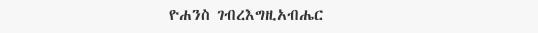ዮሐንስ ገብረእግዚአብሔር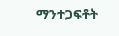ማንተጋፍቶት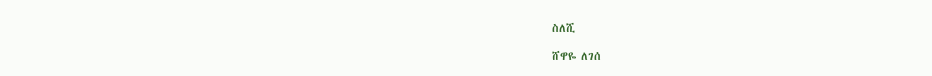ስለሺ

ሸዋዬ ለገሰ